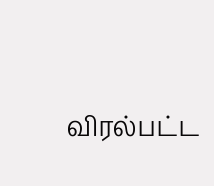விரல்பட்ட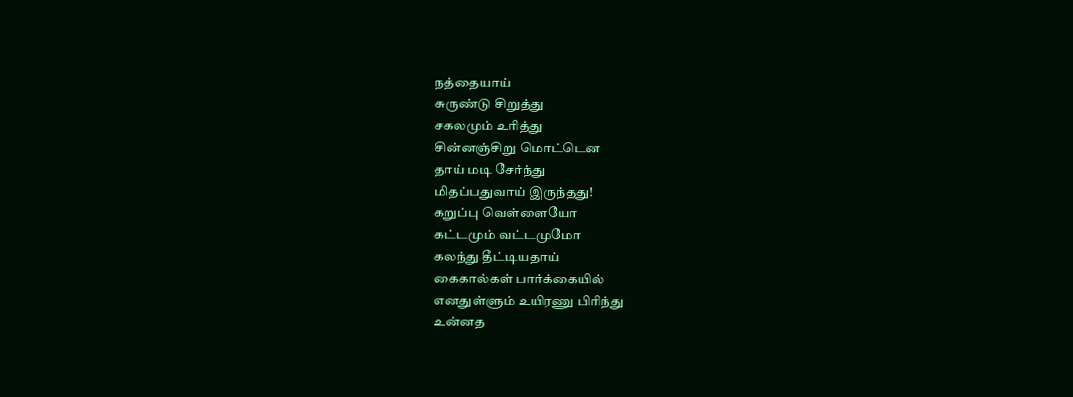நத்தையாய்
சுருண்டு சிறுத்து
சகலமும் உரித்து
சின்னஞ்சிறு மொட்டென
தாய் மடி சேர்ந்து
மிதப்பதுவாய் இருந்தது!
கறுப்பு வெள்ளையோ
கட்டமும் வட்டமுமோ
கலந்து தீட்டியதாய்
கைகால்கள் பார்க்கையில்
எனதுள்ளும் உயிரணு பிரிந்து
உன்னத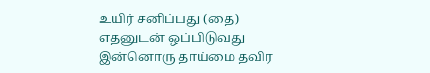உயிர் சனிப்பது (தை)
எதனுடன் ஒப்பிடுவது
இன்னொரு தாய்மை தவிர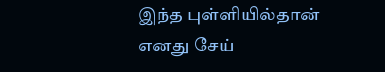இந்த புள்ளியில்தான்
எனது சேய்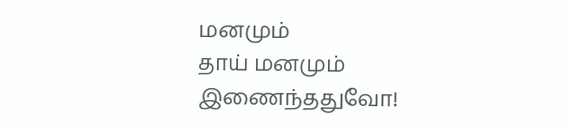மனமும்
தாய் மனமும் இணைந்ததுவோ!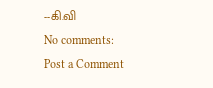--கி.வி
No comments:
Post a Comment